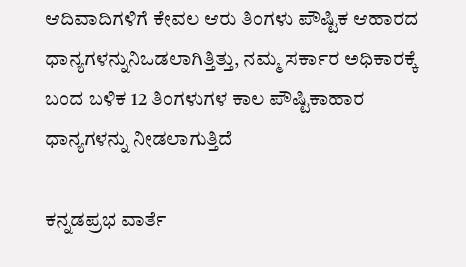ಆದಿವಾದಿಗಳಿಗೆ ಕೇವಲ ಆರು ತಿಂಗಳು ಪೌಷ್ಟಿಕ ಆಹಾರದ ಧಾನ್ಯಗಳನ್ನುನಿಒಡಲಾಗಿತ್ತಿತ್ತು, ನಮ್ಮ ಸರ್ಕಾರ ಅಧಿಕಾರಕ್ಕೆ ಬಂದ ಬಳಿಕ 12 ತಿಂಗಳುಗಳ ಕಾಲ ಪೌಷ್ಟಿಕಾಹಾರ ಧಾನ್ಯಗಳನ್ನು ನೀಡಲಾಗುತ್ತಿದೆ

ಕನ್ನಡಪ್ರಭ ವಾರ್ತೆ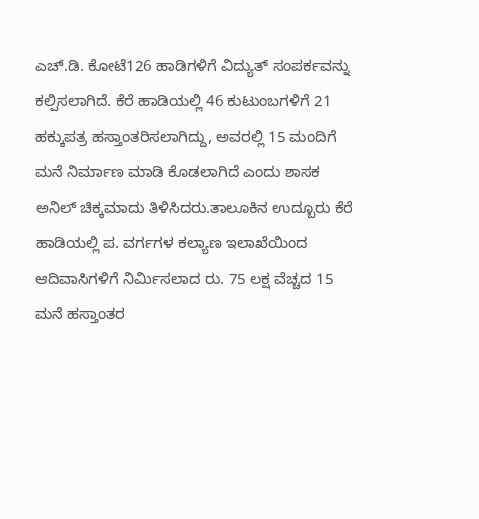ಎಚ್.ಡಿ. ಕೋಟೆ126 ಹಾಡಿಗಳಿಗೆ ವಿದ್ಯುತ್ ಸಂಪರ್ಕವನ್ನು ಕಲ್ಪಿಸಲಾಗಿದೆ. ಕೆರೆ ಹಾಡಿಯಲ್ಲಿ 46 ಕುಟುಂಬಗಳಿಗೆ 21 ಹಕ್ಕುಪತ್ರ ಹಸ್ತಾಂತರಿಸಲಾಗಿದ್ದು, ಅವರಲ್ಲಿ 15 ಮಂದಿಗೆ ಮನೆ ನಿರ್ಮಾಣ ಮಾಡಿ ಕೊಡಲಾಗಿದೆ ಎಂದು ಶಾಸಕ ಅನಿಲ್ ಚಿಕ್ಕಮಾದು ತಿಳಿಸಿದರು.ತಾಲೂಕಿನ ಉದ್ಬೂರು ಕೆರೆ ಹಾಡಿಯಲ್ಲಿ ಪ. ವರ್ಗಗಳ ಕಲ್ಯಾಣ ಇಲಾಖೆಯಿಂದ ಆದಿವಾಸಿಗಳಿಗೆ ನಿರ್ಮಿಸಲಾದ ರು. 75 ಲಕ್ಷ ವೆಚ್ಚದ 15 ಮನೆ ಹಸ್ತಾಂತರ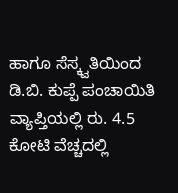ಹಾಗೂ ಸೆಸ್ಕ್ವತಿಯಿಂದ ಡಿ.ಬಿ. ಕುಪ್ಪೆ ಪಂಚಾಯಿತಿ ವ್ಯಾಪ್ತಿಯಲ್ಲಿ ರು. 4.5 ಕೋಟಿ ವೆಚ್ಚದಲ್ಲಿ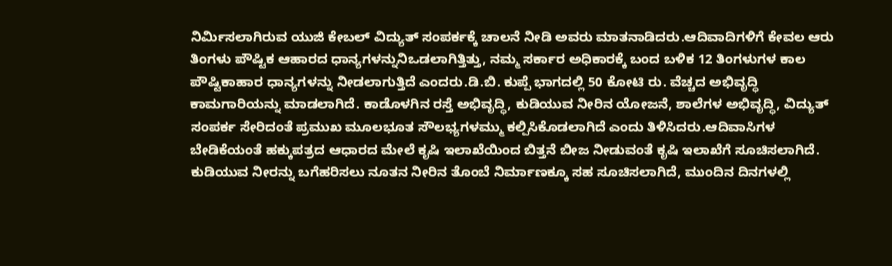ನಿರ್ಮಿಸಲಾಗಿರುವ ಯುಜಿ ಕೇಬಲ್ ವಿದ್ಯುತ್ ಸಂಪರ್ಕಕ್ಕೆ ಚಾಲನೆ ನೀಡಿ ಅವರು ಮಾತನಾಡಿದರು.ಆದಿವಾದಿಗಳಿಗೆ ಕೇವಲ ಆರು ತಿಂಗಳು ಪೌಷ್ಟಿಕ ಆಹಾರದ ಧಾನ್ಯಗಳನ್ನುನಿಒಡಲಾಗಿತ್ತಿತ್ತು, ನಮ್ಮ ಸರ್ಕಾರ ಅಧಿಕಾರಕ್ಕೆ ಬಂದ ಬಳಿಕ 12 ತಿಂಗಳುಗಳ ಕಾಲ ಪೌಷ್ಟಿಕಾಹಾರ ಧಾನ್ಯಗಳನ್ನು ನೀಡಲಾಗುತ್ತಿದೆ ಎಂದರು.ಡಿ.ಬಿ. ಕುಪ್ಪೆ ಭಾಗದಲ್ಲಿ 50 ಕೋಟಿ ರು. ವೆಚ್ಚದ ಅಭಿವೃದ್ಧಿ ಕಾಮಗಾರಿಯನ್ನು ಮಾಡಲಾಗಿದೆ. ಕಾಡೊಳಗಿನ ರಸ್ತೆ ಅಭಿವೃದ್ಧಿ, ಕುಡಿಯುವ ನೀರಿನ ಯೋಜನೆ, ಶಾಲೆಗಳ ಅಭಿವೃದ್ಧಿ, ವಿದ್ಯುತ್ ಸಂಪರ್ಕ ಸೇರಿದಂತೆ ಪ್ರಮುಖ ಮೂಲಭೂತ ಸೌಲಭ್ಯಗಳಮ್ಮು ಕಲ್ಪಿಸಿಕೊಡಲಾಗಿದೆ ಎಂದು ತಿಳಿಸಿದರು.ಆದಿವಾಸಿಗಳ ಬೇಡಿಕೆಯಂತೆ ಹಕ್ಕುಪತ್ರದ ಆಧಾರದ ಮೇಲೆ ಕೃಷಿ ಇಲಾಖೆಯಿಂದ ಬಿತ್ತನೆ ಬೀಜ ನೀಡುವಂತೆ ಕೃಷಿ ಇಲಾಖೆಗೆ ಸೂಚಿಸಲಾಗಿದೆ. ಕುಡಿಯುವ ನೀರನ್ನು ಬಗೆಹರಿಸಲು ನೂತನ ನೀರಿನ ತೊಂಬೆ ನಿರ್ಮಾಣಕ್ಕೂ ಸಹ ಸೂಚಿಸಲಾಗಿದೆ, ಮುಂದಿನ ದಿನಗಳಲ್ಲಿ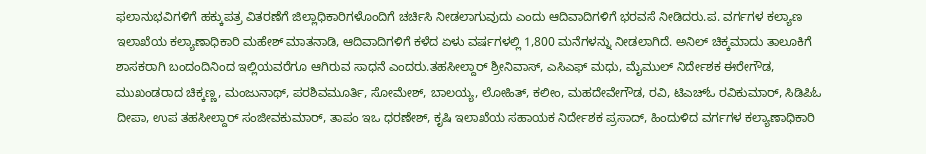ಫಲಾನುಭವಿಗಳಿಗೆ ಹಕ್ಕುಪತ್ರ ವಿತರಣೆಗೆ ಜಿಲ್ಲಾಧಿಕಾರಿಗಳೊಂದಿಗೆ ಚರ್ಚಿಸಿ ನೀಡಲಾಗುವುದು ಎಂದು ಆದಿವಾದಿಗಳಿಗೆ ಭರವಸೆ ನೀಡಿದರು.ಪ. ವರ್ಗಗಳ ಕಲ್ಯಾಣ ಇಲಾಖೆಯ ಕಲ್ಯಾಣಾಧಿಕಾರಿ ಮಹೇಶ್ ಮಾತನಾಡಿ, ಆದಿವಾದಿಗಳಿಗೆ ಕಳೆದ ಏಳು ವರ್ಷಗಳಲ್ಲಿ 1,800 ಮನೆಗಳನ್ನು ನೀಡಲಾಗಿದೆ. ಅನಿಲ್ ಚಿಕ್ಕಮಾದು ತಾಲೂಕಿಗೆ ಶಾಸಕರಾಗಿ ಬಂದಂದಿನಿಂದ ಇಲ್ಲಿಯವರೆಗೂ ಆಗಿರುವ ಸಾಧನೆ ಎಂದರು.ತಹಸೀಲ್ದಾರ್ ಶ್ರೀನಿವಾಸ್, ಎಸಿಎಫ್ ಮಧು, ಮೈಮುಲ್ ನಿರ್ದೇಶಕ ಈರೇಗೌಡ, ಮುಖಂಡರಾದ ಚಿಕ್ಕಣ್ಣ, ಮಂಜುನಾಥ್, ಪರಶಿವಮೂರ್ತಿ, ಸೋಮೇಶ್, ಬಾಲಯ್ಯ, ಲೋಹಿತ್, ಕಲೀಂ, ಮಹದೇವೇಗೌಡ, ರವಿ, ಟಿಎಚ್ಓ ರವಿಕುಮಾರ್, ಸಿಡಿಪಿಓ ದೀಪಾ, ಉಪ ತಹಸೀಲ್ದಾರ್ ಸಂಜೀವಕುಮಾರ್, ತಾಪಂ ಇಒ ಧರಣೇಶ್, ಕೃಷಿ ಇಲಾಖೆಯ ಸಹಾಯಕ ನಿರ್ದೇಶಕ ಪ್ರಸಾದ್, ಹಿಂದುಳಿದ ವರ್ಗಗಳ ಕಲ್ಯಾಣಾಧಿಕಾರಿ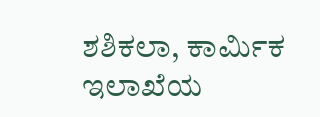ಶಶಿಕಲಾ, ಕಾರ್ಮಿಕ ಇಲಾಖೆಯ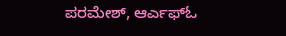ಪರಮೇಶ್, ಆರ್ಎಫ್ಓ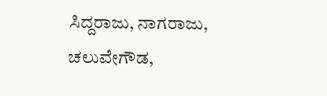ಸಿದ್ದರಾಜು, ನಾಗರಾಜು, ಚಲುವೇಗೌಡ,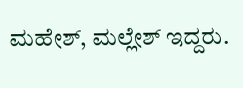ಮಹೇಶ್, ಮಲ್ಲೇಶ್ ಇದ್ದರು.